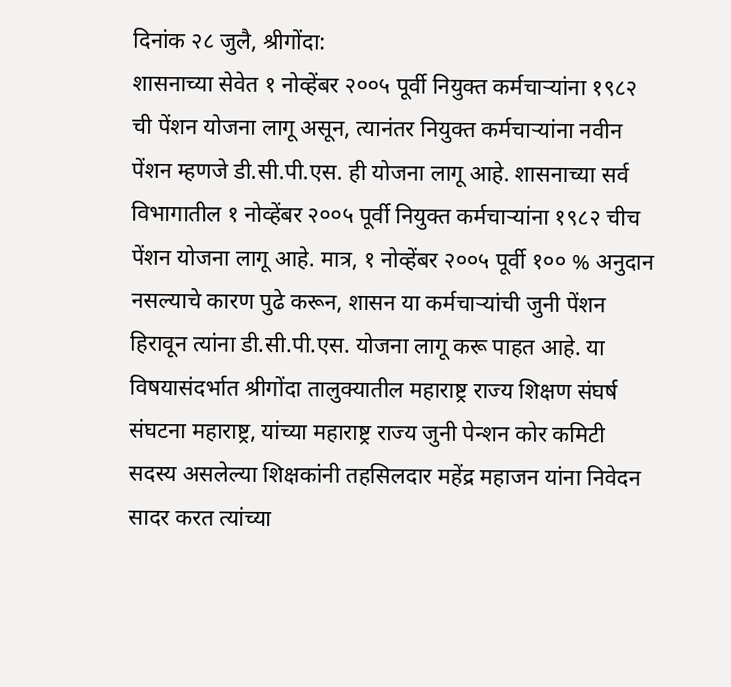दिनांक २८ जुलै, श्रीगोंदा:
शासनाच्या सेवेत १ नोव्हेंबर २००५ पूर्वी नियुक्त कर्मचाऱ्यांना १९८२ ची पेंशन योजना लागू असून, त्यानंतर नियुक्त कर्मचाऱ्यांना नवीन पेंशन म्हणजे डी.सी.पी.एस. ही योजना लागू आहे. शासनाच्या सर्व विभागातील १ नोव्हेंबर २००५ पूर्वी नियुक्त कर्मचाऱ्यांना १९८२ चीच पेंशन योजना लागू आहे. मात्र, १ नोव्हेंबर २००५ पूर्वी १०० % अनुदान नसल्याचे कारण पुढे करून, शासन या कर्मचाऱ्यांची जुनी पेंशन हिरावून त्यांना डी.सी.पी.एस. योजना लागू करू पाहत आहे. या विषयासंदर्भात श्रीगोंदा तालुक्यातील महाराष्ट्र राज्य शिक्षण संघर्ष संघटना महाराष्ट्र, यांच्या महाराष्ट्र राज्य जुनी पेन्शन कोर कमिटी सदस्य असलेल्या शिक्षकांनी तहसिलदार महेंद्र महाजन यांना निवेदन सादर करत त्यांच्या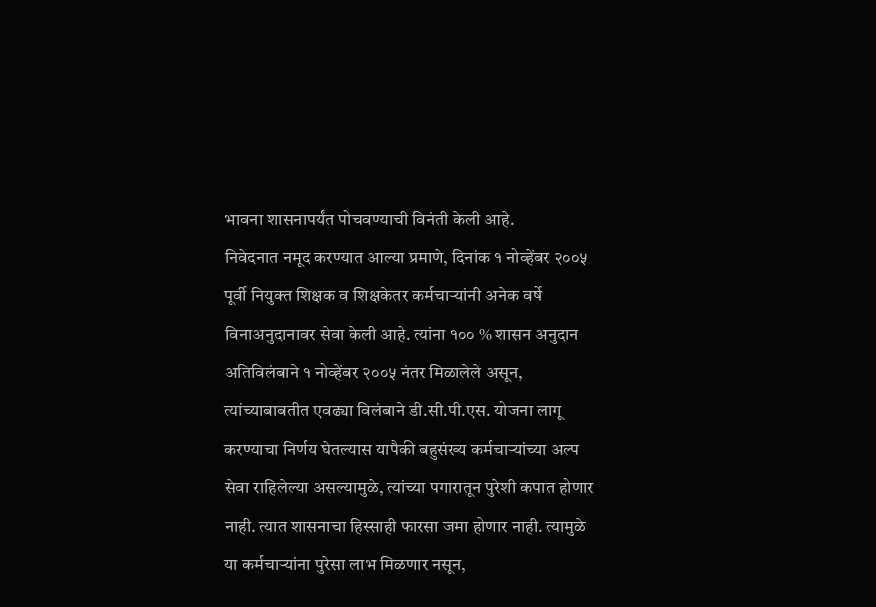भावना शासनापर्यंत पोचवण्याची विनंती केली आहे.
निवेदनात नमूद करण्यात आल्या प्रमाणे, दिनांक १ नोव्हेंबर २००५ पूर्वी नियुक्त शिक्षक व शिक्षकेतर कर्मचाऱ्यांनी अनेक वर्षे विनाअनुदानावर सेवा केली आहे. त्यांना १०० % शासन अनुदान अतिविलंबाने १ नोव्हेंबर २००५ नंतर मिळालेले असून, त्यांच्याबाबतीत एवढ्या विलंबाने डी.सी.पी.एस. योजना लागू करण्याचा निर्णय घेतल्यास यापैकी बहुसंख्य कर्मचाऱ्यांच्या अल्प सेवा राहिलेल्या असल्यामुळे, त्यांच्या पगारातून पुरेशी कपात होणार नाही. त्यात शासनाचा हिस्साही फारसा जमा होणार नाही. त्यामुळे या कर्मचाऱ्यांना पुरेसा लाभ मिळणार नसून,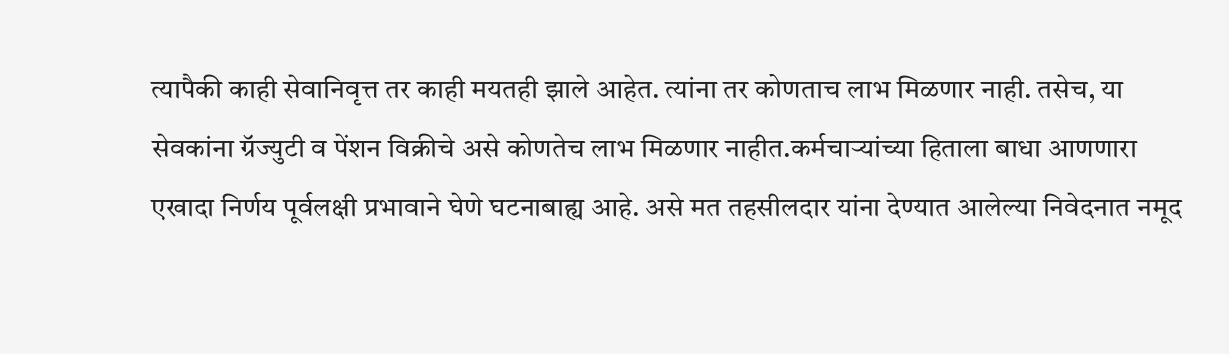त्यापैकी काही सेवानिवृत्त तर काही मयतही झाले आहेत. त्यांना तर कोणताच लाभ मिळणार नाही. तसेच, या सेवकांना ग्रॅज्युटी व पेंशन विक्रीचे असे कोणतेच लाभ मिळणार नाहीत.कर्मचाऱ्यांच्या हिताला बाधा आणणारा एखादा निर्णय पूर्वलक्षी प्रभावाने घेणे घटनाबाह्य आहे. असे मत तहसीलदार यांना देण्यात आलेल्या निवेदनात नमूद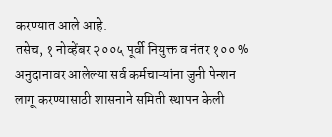करण्यात आले आहे.
तसेच, १ नोव्हेंबर २००५ पूर्वी नियुक्त व नंतर १०० % अनुदानावर आलेल्या सर्व कर्मचाऱ्यांना जुनी पेन्शन लागू करण्यासाठी शासनाने समिती स्थापन केली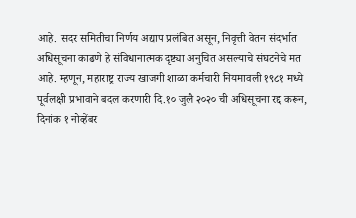आहे. सदर समितीचा निर्णय अद्याप प्रलंबित असून, निवृत्ती वेतन संदर्भात अधिसूचना काढणे हे संविधानात्मक दृष्ट्या अनुचित असल्याचे संघटनेचे मत आहे. म्हणून, महाराष्ट्र राज्य खाजगी शाळा कर्मचारी नियमावली १९८१ मध्ये पूर्वलक्षी प्रभावाने बदल करणारी दि.१० जुलै २०२० ची अधिसूचना रद्द करून, दिनांक १ नोव्हेंबर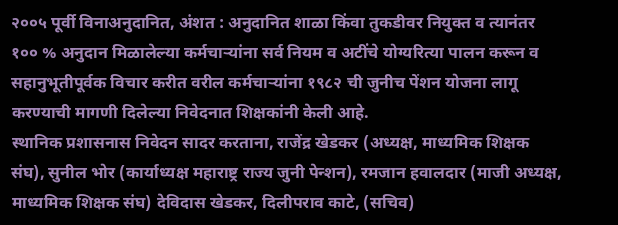२००५ पूर्वी विनाअनुदानित, अंशत : अनुदानित शाळा किंवा तुकडीवर नियुक्त व त्यानंतर १०० % अनुदान मिळालेल्या कर्मचाऱ्यांना सर्व नियम व अटींचे योग्यरित्या पालन करून व सहानुभूतीपूर्वक विचार करीत वरील कर्मचाऱ्यांना १९८२ ची जुनीच पेंशन योजना लागू करण्याची मागणी दिलेल्या निवेदनात शिक्षकांनी केली आहे.
स्थानिक प्रशासनास निवेदन सादर करताना, राजेंद्र खेडकर (अध्यक्ष, माध्यमिक शिक्षक संघ), सुनील भोर (कार्याध्यक्ष महाराष्ट्र राज्य जुनी पेन्शन), रमजान हवालदार (माजी अध्यक्ष, माध्यमिक शिक्षक संघ) देविदास खेडकर, दिलीपराव काटे, (सचिव)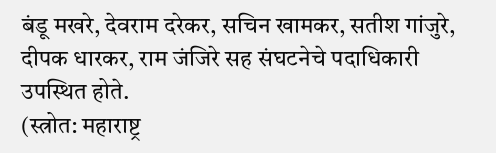बंडू मखरे, देवराम दरेकर, सचिन खामकर, सतीश गांजुरे, दीपक धारकर, राम जंजिरे सह संघटनेचे पदाधिकारी उपस्थित होते.
(स्त्रोत: महाराष्ट्र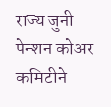राज्य जुनी पेन्शन कोअर कमिटीने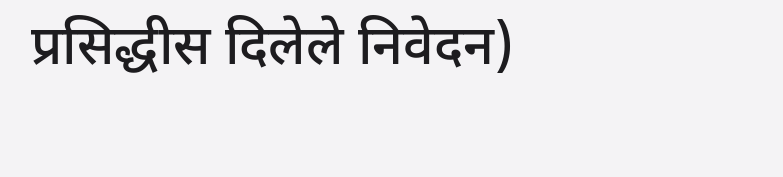प्रसिद्धीस दिलेले निवेदन)